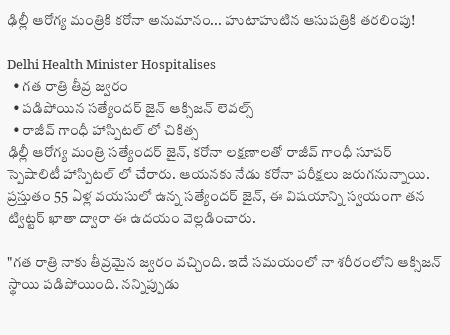ఢిల్లీ ఆరోగ్య మంత్రికి కరోనా అనుమానం... హుటాహుటిన ఆసుపత్రికి తరలింపు!

Delhi Health Minister Hospitalises
  • గత రాత్రి తీవ్ర జ్వరం
  • పడిపోయిన సత్యేందర్ జైన్ ఆక్సిజన్ లెవల్స్
  • రాజీవ్ గాంధీ హాస్పిటల్ లో చికిత్స
ఢిల్లీ ఆరోగ్య మంత్రి సత్యేందర్ జైన్, కరోనా లక్షణాలతో రాజీవ్ గాంధీ సూపర్ స్పెషాలిటీ హాస్పిటల్ లో చేరారు. ఆయనకు నేడు కరోనా పరీక్షలు జరుగనున్నాయి. ప్రస్తుతం 55 ఏళ్ల వయసులో ఉన్న సత్యేందర్ జైన్, ఈ విషయాన్ని స్వయంగా తన ట్విట్టర్ ఖాతా ద్వారా ఈ ఉదయం వెల్లడించారు.

"గత రాత్రి నాకు తీవ్రమైన జ్వరం వచ్చింది. ఇదే సమయంలో నా శరీరంలోని ఆక్సిజన్ స్థాయి పడిపోయింది. నన్నిప్పుడు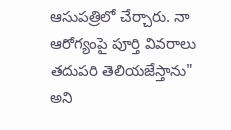ఆసుపత్రిలో చేర్చారు. నా ఆరోగ్యంపై పూర్తి వివరాలు తదుపరి తెలియజేస్తాను" అని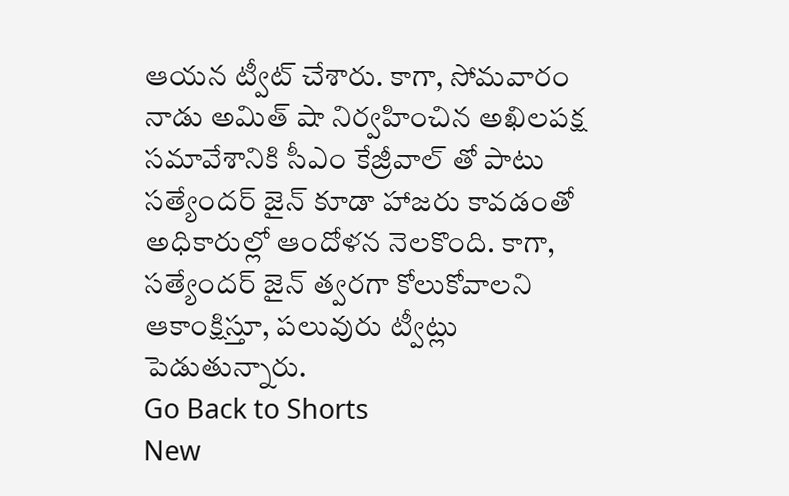ఆయన ట్వీట్ చేశారు. కాగా, సోమవారం నాడు అమిత్ షా నిర్వహించిన అఖిలపక్ష సమావేశానికి సీఎం కేజ్రీవాల్ తో పాటు సత్యేందర్ జైన్ కూడా హాజరు కావడంతో అధికారుల్లో ఆందోళన నెలకొంది. కాగా, సత్యేందర్ జైన్ త్వరగా కోలుకోవాలని ఆకాంక్షిస్తూ, పలువురు ట్వీట్లు పెడుతున్నారు.
Go Back to Shorts
New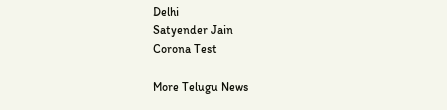Delhi
Satyender Jain
Corona Test

More Telugu News